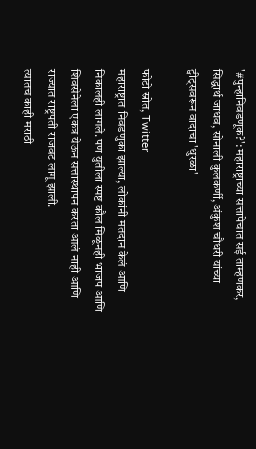'#पुन्हानिवडणूक?': महाराष्ट्राच्या सत्तापेचात सई ताम्हणकर, सिद्धार्थ जाधव, सोनाली कुलकर्णी, अंकुश चौधरी यांच्या ट्वीट्सवरून वादाचा 'धुरळा'

फोटो स्रोत, Twitter
महाराष्ट्रात निवडणुका झाल्या, लोकांनी मतदान केलं आणि निकालही लागले. पण युतीला स्पष्ट कौल मिळूनही भाजप आणि शिवसेनेला एकत्र येऊन सत्तास्थापन करता आलं नाही आणि राज्यात राष्ट्रपती राजवट लागू झाली.
त्यातच काही मराठी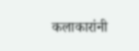कलाकारांनी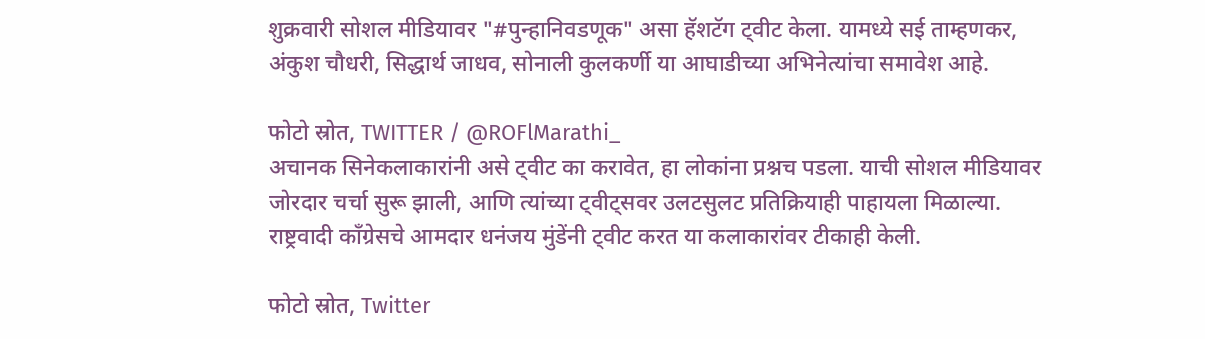शुक्रवारी सोशल मीडियावर "#पुन्हानिवडणूक" असा हॅशटॅग ट्वीट केला. यामध्ये सई ताम्हणकर, अंकुश चौधरी, सिद्धार्थ जाधव, सोनाली कुलकर्णी या आघाडीच्या अभिनेत्यांचा समावेश आहे.

फोटो स्रोत, TWITTER / @ROFlMarathi_
अचानक सिनेकलाकारांनी असे ट्वीट का करावेत, हा लोकांना प्रश्नच पडला. याची सोशल मीडियावर जोरदार चर्चा सुरू झाली, आणि त्यांच्या ट्वीट्सवर उलटसुलट प्रतिक्रियाही पाहायला मिळाल्या.
राष्ट्रवादी काँग्रेसचे आमदार धनंजय मुंडेंनी ट्वीट करत या कलाकारांवर टीकाही केली.

फोटो स्रोत, Twitter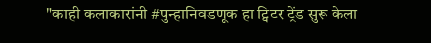"काही कलाकारांनी #पुन्हानिवडणूक हा ट्विटर ट्रेंड सुरू केला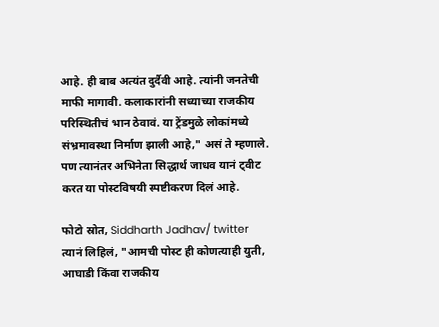आहे. ही बाब अत्यंत दुर्दैवी आहे. त्यांनी जनतेची माफी मागावी. कलाकारांनी सध्याच्या राजकीय परिस्थितीचं भान ठेवावं. या ट्रेंडमुळे लोकांमध्ये संभ्रमावस्था निर्माण झाली आहे," असं ते म्हणाले.
पण त्यानंतर अभिनेता सिद्धार्थ जाधव यानं ट्वीट करत या पोस्टविषयी स्पष्टीकरण दिलं आहे.

फोटो स्रोत, Siddharth Jadhav/ twitter
त्यानं लिहिलं, "आमची पोस्ट ही कोणत्याही युती, आघाडी किंवा राजकीय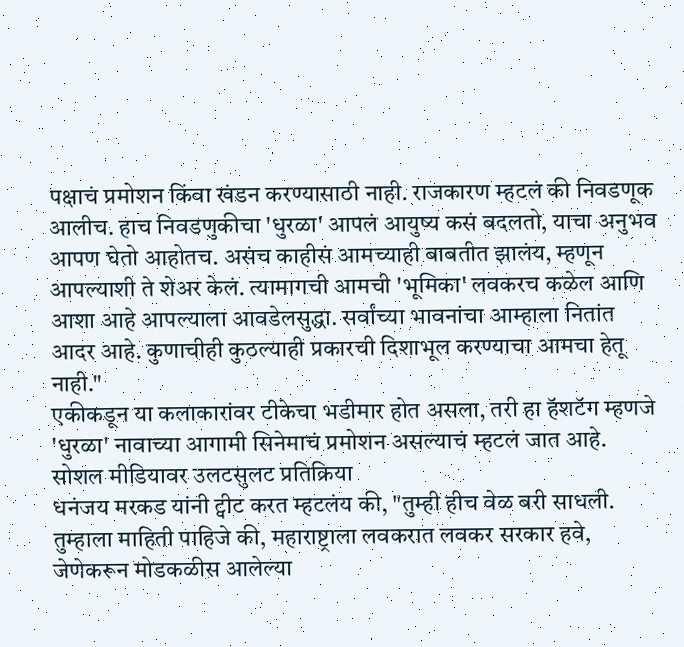पक्षाचं प्रमोशन किंवा खंडन करण्यासाठी नाही. राजकारण म्हटलं की निवडणूक आलीच. हाच निवडणुकीचा 'धुरळा' आपलं आयुष्य कसं बदलतो, याचा अनुभव आपण घेतो आहोतच. असंच काहीसं आमच्याही बाबतीत झालंय, म्हणून आपल्याशी ते शेअर केलं. त्यामागची आमची 'भूमिका' लवकरच कळेल आणि आशा आहे आपल्याला आवडेलसुद्धा. सर्वांच्या भावनांचा आम्हाला नितांत आदर आहे. कुणाचीही कुठल्याही प्रकारची दिशाभूल करण्याचा आमचा हेतू नाही."
एकीकडून या कलाकारांवर टीकेचा भडीमार होत असला, तरी हा हॅशटॅग म्हणजे 'धुरळा' नावाच्या आगामी सिनेमाचं प्रमोशन असल्याचं म्हटलं जात आहे.
सोशल मीडियावर उलटसुलट प्रतिक्रिया
धनंजय मरकड यांनी ट्वीट करत म्हटलंय की, "तुम्ही हीच वेळ बरी साधली. तुम्हाला माहिती पाहिजे की, महाराष्ट्राला लवकरात लवकर सरकार हवे, जेणेकरून मोडकळीस आलेल्या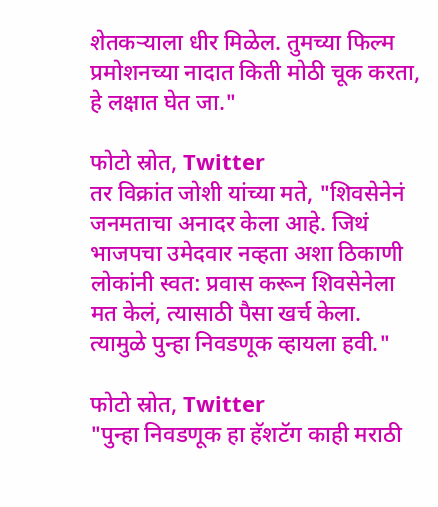शेतकऱ्याला धीर मिळेल. तुमच्या फिल्म प्रमोशनच्या नादात किती मोठी चूक करता, हे लक्षात घेत जा."

फोटो स्रोत, Twitter
तर विक्रांत जोशी यांच्या मते, "शिवसेनेनं जनमताचा अनादर केला आहे. जिथं भाजपचा उमेदवार नव्हता अशा ठिकाणी लोकांनी स्वत: प्रवास करून शिवसेनेला मत केलं, त्यासाठी पैसा खर्च केला. त्यामुळे पुन्हा निवडणूक व्हायला हवी."

फोटो स्रोत, Twitter
"पुन्हा निवडणूक हा हॅशटॅग काही मराठी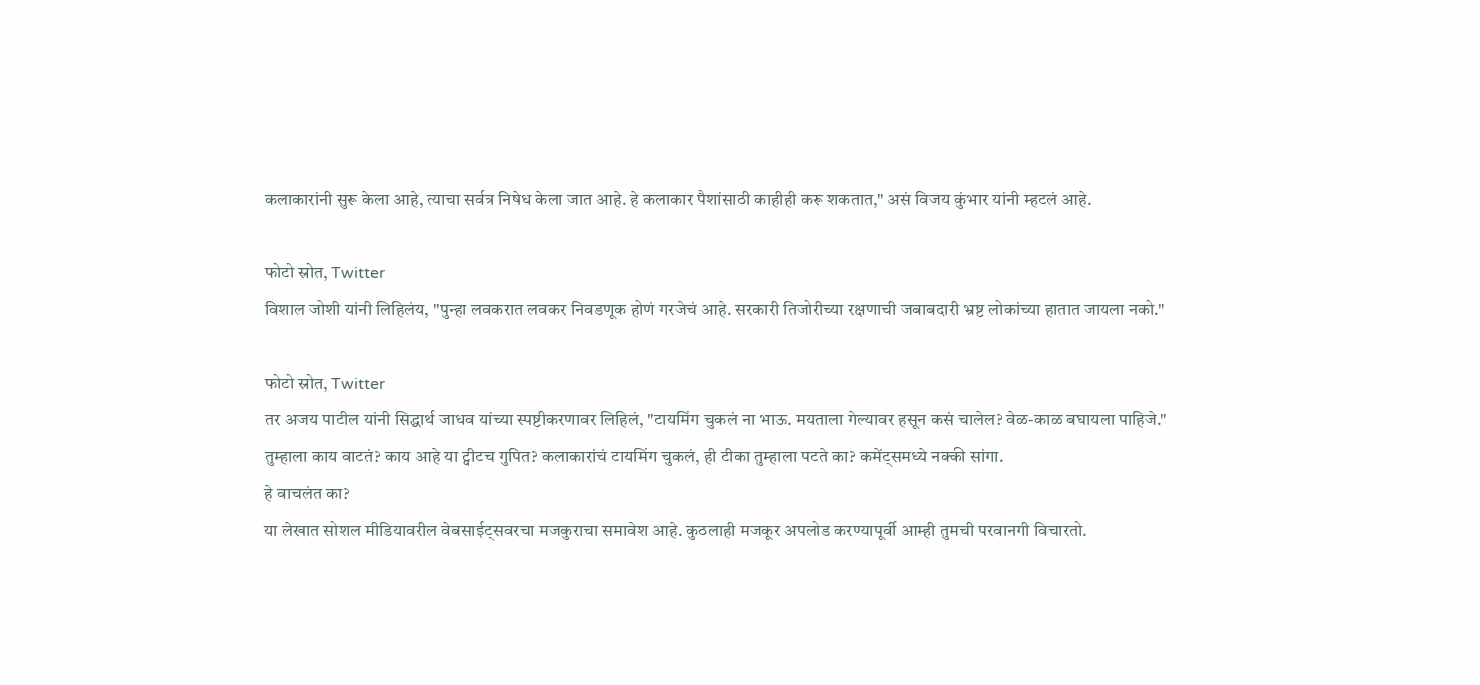कलाकारांनी सुरू केला आहे, त्याचा सर्वत्र निषेध केला जात आहे. हे कलाकार पैशांसाठी काहीही करू शकतात," असं विजय कुंभार यांनी म्हटलं आहे.

फोटो स्रोत, Twitter
विशाल जोशी यांनी लिहिलंय, "पुन्हा लवकरात लवकर निवडणूक होणं गरजेचं आहे. सरकारी तिजोरीच्या रक्षणाची जबाबदारी भ्रष्ट लोकांच्या हातात जायला नको."

फोटो स्रोत, Twitter
तर अजय पाटील यांनी सिद्धार्थ जाधव यांच्या स्पष्टीकरणावर लिहिलं, "टायमिंग चुकलं ना भाऊ. मयताला गेल्यावर हसून कसं चालेल? वेळ-काळ बघायला पाहिजे."
तुम्हाला काय वाटतं? काय आहे या ट्वीटच गुपित? कलाकारांचं टायमिंग चुकलं, ही टीका तुम्हाला पटते का? कमेंट्समध्ये नक्की सांगा.
हे वाचलंत का?
या लेखात सोशल मीडियावरील वेबसाईट्सवरचा मजकुराचा समावेश आहे. कुठलाही मजकूर अपलोड करण्यापूर्वी आम्ही तुमची परवानगी विचारतो.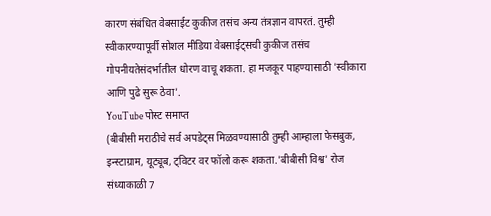कारण संबंधित वेबसाईट कुकीज तसंच अन्य तंत्रज्ञान वापरतं. तुम्ही स्वीकारण्यापूर्वी सोशल मीडिया वेबसाईट्सची कुकीज तसंच गोपनीयतेसंदर्भातील धोरण वाचू शकता. हा मजकूर पाहण्यासाठी 'स्वीकारा आणि पुढे सुरू ठेवा'.
YouTube पोस्ट समाप्त
(बीबीसी मराठीचे सर्व अपडेट्स मिळवण्यासाठी तुम्ही आम्हाला फेसबुक, इन्स्टाग्राम, यूट्यूब, ट्विटर वर फॉलो करू शकता.'बीबीसी विश्व' रोज संध्याकाळी 7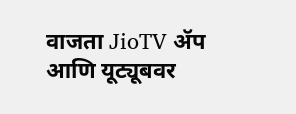वाजता JioTV ॲप आणि यूट्यूबवर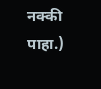नक्की पाहा.)